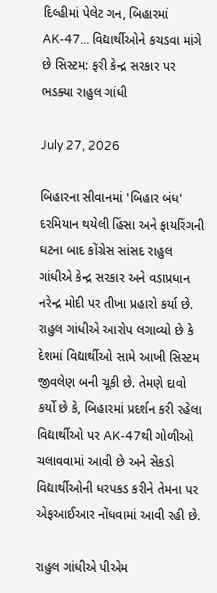દિલ્હીમાં પેલેટ ગન, બિહારમાં AK-47... વિદ્યાર્થીઓને કચડવા માંગે છે સિસ્ટમ: ફરી કેન્દ્ર સરકાર પર ભડક્યા રાહુલ ગાંધી

July 27, 2026

બિહારના સીવાનમાં 'બિહાર બંધ' દરમિયાન થયેલી હિંસા અને ફાયરિંગની ઘટના બાદ કોંગ્રેસ સાંસદ રાહુલ ગાંધીએ કેન્દ્ર સરકાર અને વડાપ્રધાન નરેન્દ્ર મોદી પર તીખા પ્રહારો કર્યા છે. રાહુલ ગાંધીએ આરોપ લગાવ્યો છે કે દેશમાં વિદ્યાર્થીઓ સામે આખી સિસ્ટમ જીવલેણ બની ચૂકી છે. તેમણે દાવો કર્યો છે કે, બિહારમાં પ્રદર્શન કરી રહેલા વિદ્યાર્થીઓ પર AK-47થી ગોળીઓ ચલાવવામાં આવી છે અને સેંકડો વિદ્યાર્થીઓની ધરપકડ કરીને તેમના પર એફઆઈઆર નોંધવામાં આવી રહી છે.

રાહુલ ગાંધીએ પીએમ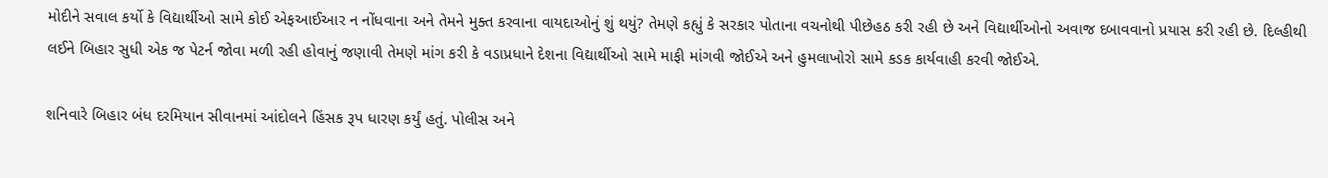મોદીને સવાલ કર્યો કે વિદ્યાર્થીઓ સામે કોઈ એફઆઈઆર ન નોંધવાના અને તેમને મુક્ત કરવાના વાયદાઓનું શું થયું? તેમણે કહ્યું કે સરકાર પોતાના વચનોથી પીછેહઠ કરી રહી છે અને વિદ્યાર્થીઓનો અવાજ દબાવવાનો પ્રયાસ કરી રહી છે. દિલ્હીથી લઈને બિહાર સુધી એક જ પેટર્ન જોવા મળી રહી હોવાનું જણાવી તેમણે માંગ કરી કે વડાપ્રધાને દેશના વિદ્યાર્થીઓ સામે માફી માંગવી જોઈએ અને હુમલાખોરો સામે કડક કાર્યવાહી કરવી જોઈએ.

શનિવારે બિહાર બંધ દરમિયાન સીવાનમાં આંદોલને હિંસક રૂપ ધારણ કર્યું હતું. પોલીસ અને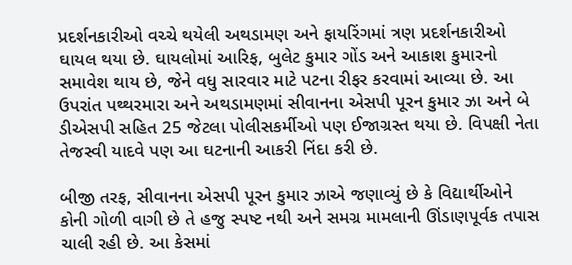પ્રદર્શનકારીઓ વચ્ચે થયેલી અથડામણ અને ફાયરિંગમાં ત્રણ પ્રદર્શનકારીઓ ઘાયલ થયા છે. ઘાયલોમાં આરિફ, બુલેટ કુમાર ગોંડ અને આકાશ કુમારનો સમાવેશ થાય છે, જેને વધુ સારવાર માટે પટના રીફર કરવામાં આવ્યા છે. આ ઉપરાંત પથ્થરમારા અને અથડામણમાં સીવાનના એસપી પૂરન કુમાર ઝા અને બે ડીએસપી સહિત 25 જેટલા પોલીસકર્મીઓ પણ ઈજાગ્રસ્ત થયા છે. વિપક્ષી નેતા તેજસ્વી યાદવે પણ આ ઘટનાની આકરી નિંદા કરી છે.

બીજી તરફ, સીવાનના એસપી પૂરન કુમાર ઝાએ જણાવ્યું છે કે વિદ્યાર્થીઓને કોની ગોળી વાગી છે તે હજુ સ્પષ્ટ નથી અને સમગ્ર મામલાની ઊંડાણપૂર્વક તપાસ ચાલી રહી છે. આ કેસમાં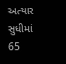અત્યાર સુધીમાં 65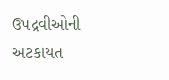ઉપદ્રવીઓની અટકાયત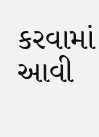કરવામાં આવી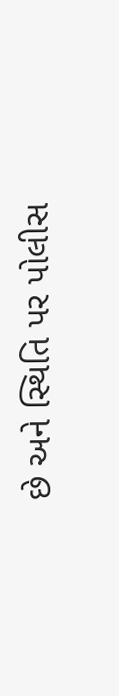છે અને સ્થિતિ પર પોલીસ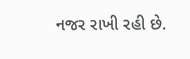નજર રાખી રહી છે.